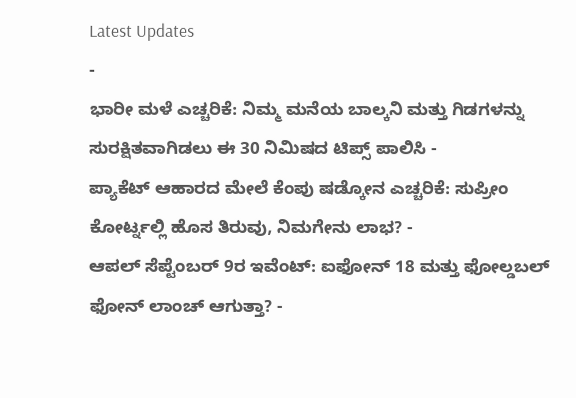Latest Updates
-
ಭಾರೀ ಮಳೆ ಎಚ್ಚರಿಕೆ: ನಿಮ್ಮ ಮನೆಯ ಬಾಲ್ಕನಿ ಮತ್ತು ಗಿಡಗಳನ್ನು ಸುರಕ್ಷಿತವಾಗಿಡಲು ಈ 30 ನಿಮಿಷದ ಟಿಪ್ಸ್ ಪಾಲಿಸಿ -
ಪ್ಯಾಕೆಟ್ ಆಹಾರದ ಮೇಲೆ ಕೆಂಪು ಷಡ್ಕೋನ ಎಚ್ಚರಿಕೆ: ಸುಪ್ರೀಂ ಕೋರ್ಟ್ನಲ್ಲಿ ಹೊಸ ತಿರುವು, ನಿಮಗೇನು ಲಾಭ? -
ಆಪಲ್ ಸೆಪ್ಟೆಂಬರ್ 9ರ ಇವೆಂಟ್: ಐಫೋನ್ 18 ಮತ್ತು ಫೋಲ್ಡಬಲ್ ಫೋನ್ ಲಾಂಚ್ ಆಗುತ್ತಾ? -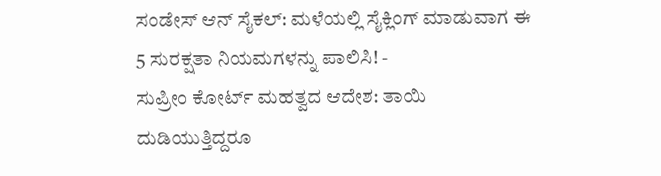ಸಂಡೇಸ್ ಆನ್ ಸೈಕಲ್: ಮಳೆಯಲ್ಲಿ ಸೈಕ್ಲಿಂಗ್ ಮಾಡುವಾಗ ಈ 5 ಸುರಕ್ಷತಾ ನಿಯಮಗಳನ್ನು ಪಾಲಿಸಿ! -
ಸುಪ್ರೀಂ ಕೋರ್ಟ್ ಮಹತ್ವದ ಆದೇಶ: ತಾಯಿ ದುಡಿಯುತ್ತಿದ್ದರೂ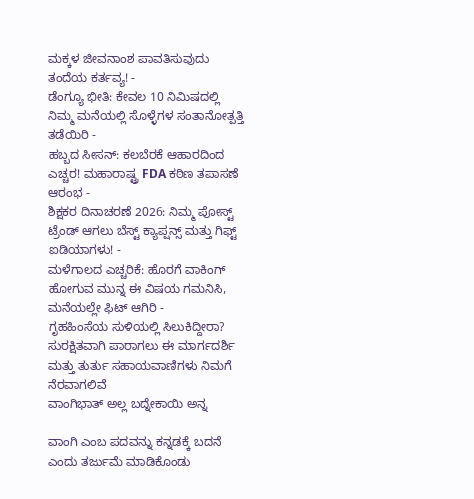ಮಕ್ಕಳ ಜೀವನಾಂಶ ಪಾವತಿಸುವುದು ತಂದೆಯ ಕರ್ತವ್ಯ! -
ಡೆಂಗ್ಯೂ ಭೀತಿ: ಕೇವಲ 10 ನಿಮಿಷದಲ್ಲಿ ನಿಮ್ಮ ಮನೆಯಲ್ಲಿ ಸೊಳ್ಳೆಗಳ ಸಂತಾನೋತ್ಪತ್ತಿ ತಡೆಯಿರಿ -
ಹಬ್ಬದ ಸೀಸನ್: ಕಲಬೆರಕೆ ಆಹಾರದಿಂದ ಎಚ್ಚರ! ಮಹಾರಾಷ್ಟ್ರ FDA ಕಠಿಣ ತಪಾಸಣೆ ಆರಂಭ -
ಶಿಕ್ಷಕರ ದಿನಾಚರಣೆ 2026: ನಿಮ್ಮ ಪೋಸ್ಟ್ ಟ್ರೆಂಡ್ ಆಗಲು ಬೆಸ್ಟ್ ಕ್ಯಾಪ್ಷನ್ಸ್ ಮತ್ತು ಗಿಫ್ಟ್ ಐಡಿಯಾಗಳು! -
ಮಳೆಗಾಲದ ಎಚ್ಚರಿಕೆ: ಹೊರಗೆ ವಾಕಿಂಗ್ ಹೋಗುವ ಮುನ್ನ ಈ ವಿಷಯ ಗಮನಿಸಿ, ಮನೆಯಲ್ಲೇ ಫಿಟ್ ಆಗಿರಿ -
ಗೃಹಹಿಂಸೆಯ ಸುಳಿಯಲ್ಲಿ ಸಿಲುಕಿದ್ದೀರಾ? ಸುರಕ್ಷಿತವಾಗಿ ಪಾರಾಗಲು ಈ ಮಾರ್ಗದರ್ಶಿ ಮತ್ತು ತುರ್ತು ಸಹಾಯವಾಣಿಗಳು ನಿಮಗೆ ನೆರವಾಗಲಿವೆ
ವಾಂಗಿಭಾತ್ ಅಲ್ಲ ಬದ್ನೇಕಾಯಿ ಅನ್ನ

ವಾಂಗಿ ಎಂಬ ಪದವನ್ನು ಕನ್ನಡಕ್ಕೆ ಬದನೆ ಎಂದು ತರ್ಜುಮೆ ಮಾಡಿಕೊಂಡು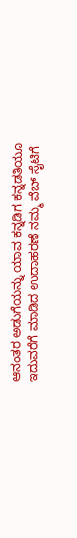ಆನಂತರ ಅಡುಗೆಯನ್ನು ಯಾವ ಕನ್ನಡಿಗ ಕನ್ನಡತಿಯೂ ಇದುವರೆಗೆ ಮಾಡಿದ ಉದಾಹರಣೆ ನಮ್ಮ ವೆಬ್ ಸೈಟಿಗೆ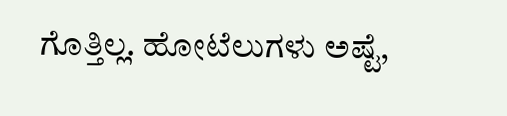ಗೊತ್ತಿಲ್ಲ. ಹೋಟೆಲುಗಳು ಅಷ್ಟೆ,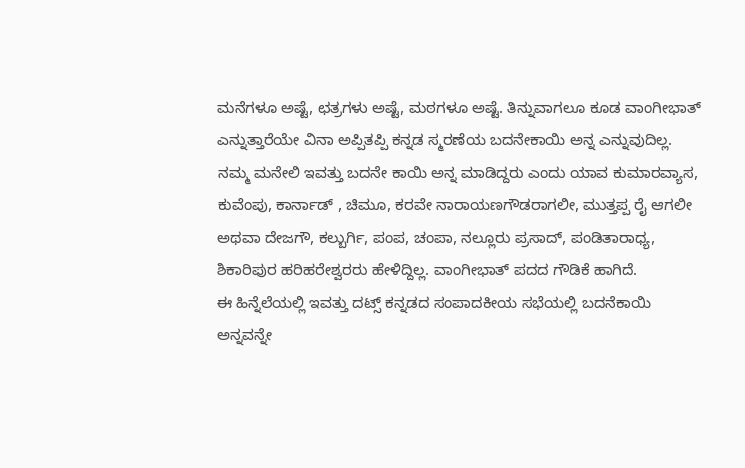ಮನೆಗಳೂ ಅಷ್ಟೆ, ಛತ್ರಗಳು ಅಷ್ಟೆ, ಮಠಗಳೂ ಅಷ್ಟೆ. ತಿನ್ನುವಾಗಲೂ ಕೂಡ ವಾಂಗೀಭಾತ್ ಎನ್ನುತ್ತಾರೆಯೇ ವಿನಾ ಅಪ್ಪಿತಪ್ಪಿ ಕನ್ನಡ ಸ್ಮರಣೆಯ ಬದನೇಕಾಯಿ ಅನ್ನ ಎನ್ನುವುದಿಲ್ಲ.
ನಮ್ಮ ಮನೇಲಿ ಇವತ್ತು ಬದನೇ ಕಾಯಿ ಅನ್ನ ಮಾಡಿದ್ದರು ಎಂದು ಯಾವ ಕುಮಾರವ್ಯಾಸ, ಕುವೆಂಪು, ಕಾರ್ನಾಡ್ , ಚಿಮೂ, ಕರವೇ ನಾರಾಯಣಗೌಡರಾಗಲೀ, ಮುತ್ತಪ್ಪ ರೈ ಆಗಲೀ ಅಥವಾ ದೇಜಗೌ, ಕಲ್ಬುರ್ಗಿ, ಪಂಪ, ಚಂಪಾ, ನಲ್ಲೂರು ಪ್ರಸಾದ್, ಪಂಡಿತಾರಾಧ್ಯ, ಶಿಕಾರಿಪುರ ಹರಿಹರೇಶ್ವರರು ಹೇಳಿದ್ದಿಲ್ಲ. ವಾಂಗೀಭಾತ್ ಪದದ ಗೌಡಿಕೆ ಹಾಗಿದೆ.
ಈ ಹಿನ್ನೆಲೆಯಲ್ಲಿ ಇವತ್ತು ದಟ್ಸ್ ಕನ್ನಡದ ಸಂಪಾದಕೀಯ ಸಭೆಯಲ್ಲಿ ಬದನೆಕಾಯಿ ಅನ್ನವನ್ನೇ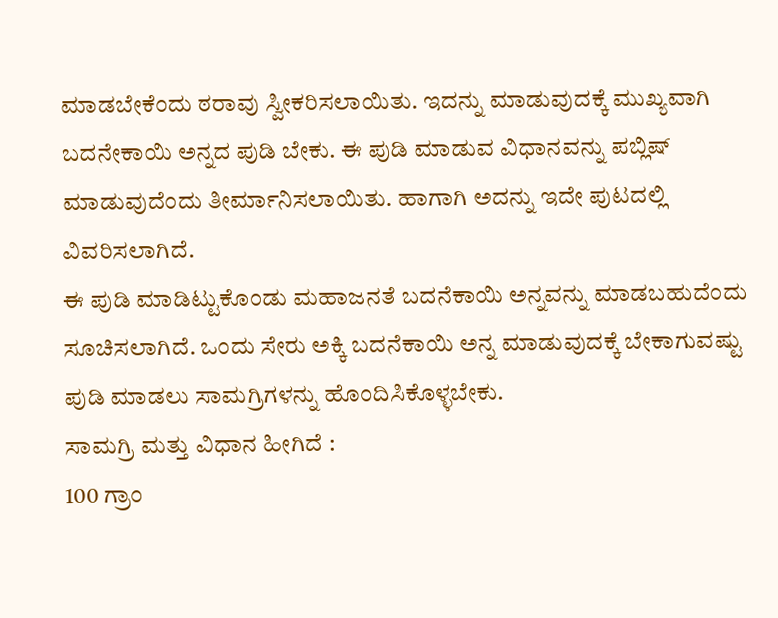ಮಾಡಬೇಕೆಂದು ಠರಾವು ಸ್ವೀಕರಿಸಲಾಯಿತು. ಇದನ್ನು ಮಾಡುವುದಕ್ಕೆ ಮುಖ್ಯವಾಗಿ ಬದನೇಕಾಯಿ ಅನ್ನದ ಪುಡಿ ಬೇಕು. ಈ ಪುಡಿ ಮಾಡುವ ವಿಧಾನವನ್ನು ಪಬ್ಲಿಷ್ ಮಾಡುವುದೆಂದು ತೀರ್ಮಾನಿಸಲಾಯಿತು. ಹಾಗಾಗಿ ಅದನ್ನು ಇದೇ ಪುಟದಲ್ಲಿ ವಿವರಿಸಲಾಗಿದೆ.
ಈ ಪುಡಿ ಮಾಡಿಟ್ಟುಕೊಂಡು ಮಹಾಜನತೆ ಬದನೆಕಾಯಿ ಅನ್ನವನ್ನು ಮಾಡಬಹುದೆಂದು ಸೂಚಿಸಲಾಗಿದೆ. ಒಂದು ಸೇರು ಅಕ್ಕಿ ಬದನೆಕಾಯಿ ಅನ್ನ ಮಾಡುವುದಕ್ಕೆ ಬೇಕಾಗುವಷ್ಟು ಪುಡಿ ಮಾಡಲು ಸಾಮಗ್ರಿಗಳನ್ನು ಹೊಂದಿಸಿಕೊಳ್ಳಬೇಕು.
ಸಾಮಗ್ರಿ ಮತ್ತು ವಿಧಾನ ಹೀಗಿದೆ :
100 ಗ್ರಾಂ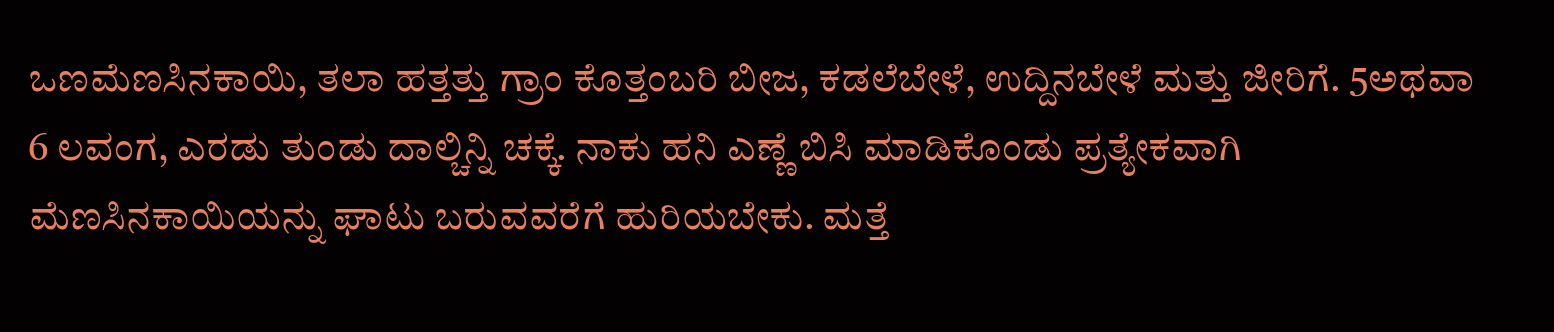ಒಣಮೆಣಸಿನಕಾಯಿ, ತಲಾ ಹತ್ತತ್ತು ಗ್ರಾಂ ಕೊತ್ತಂಬರಿ ಬೀಜ, ಕಡಲೆಬೇಳೆ, ಉದ್ದಿನಬೇಳೆ ಮತ್ತು ಜೀರಿಗೆ. 5ಅಥವಾ 6 ಲವಂಗ, ಎರಡು ತುಂಡು ದಾಲ್ಚಿನ್ನಿ ಚಕ್ಕೆ. ನಾಕು ಹನಿ ಎಣ್ಣೆ ಬಿಸಿ ಮಾಡಿಕೊಂಡು ಪ್ರತ್ಯೇಕವಾಗಿ ಮೆಣಸಿನಕಾಯಿಯನ್ನು ಘಾಟು ಬರುವವರೆಗೆ ಹುರಿಯಬೇಕು. ಮತ್ತೆ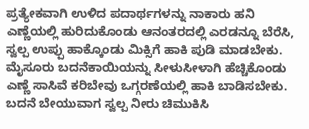ಪ್ರತ್ಯೇಕವಾಗಿ ಉಳಿದ ಪದಾರ್ಥಗಳನ್ನು ನಾಕಾರು ಹನಿ ಎಣ್ಣೆಯಲ್ಲಿ ಹುರಿದುಕೊಂಡು ಆನಂತರದಲ್ಲಿ ಎರಡನ್ನೂ ಬೆರೆಸಿ, ಸ್ವಲ್ಪ ಉಪ್ಪು ಹಾಕ್ಕೊಂಡು ಮಿಕ್ಸಿಗೆ ಹಾಕಿ ಪುಡಿ ಮಾಡಬೇಕು.
ಮೈಸೂರು ಬದನೆಕಾಯಿಯನ್ನು ಸೀಳುಸೀಳಾಗಿ ಹೆಚ್ಚಿಕೊಂಡು ಎಣ್ಣೆ ಸಾಸಿವೆ ಕರಿಬೇವು ಒಗ್ಗರಣೆಯಲ್ಲಿ ಹಾಕಿ ಬಾಡಿಸಬೇಕು. ಬದನೆ ಬೇಯುವಾಗ ಸ್ವಲ್ಪ ನೀರು ಚಿಮುಕಿಸಿ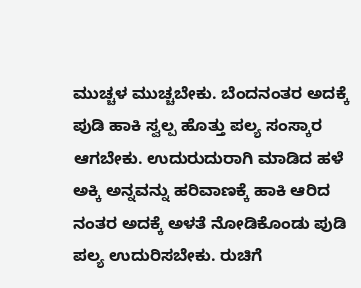ಮುಚ್ಚಳ ಮುಚ್ಚಬೇಕು. ಬೆಂದನಂತರ ಅದಕ್ಕೆ ಪುಡಿ ಹಾಕಿ ಸ್ವಲ್ಪ ಹೊತ್ತು ಪಲ್ಯ ಸಂಸ್ಕಾರ ಆಗಬೇಕು. ಉದುರುದುರಾಗಿ ಮಾಡಿದ ಹಳೆ ಅಕ್ಕಿ ಅನ್ನವನ್ನು ಹರಿವಾಣಕ್ಕೆ ಹಾಕಿ ಆರಿದ ನಂತರ ಅದಕ್ಕೆ ಅಳತೆ ನೋಡಿಕೊಂಡು ಪುಡಿ ಪಲ್ಯ ಉದುರಿಸಬೇಕು. ರುಚಿಗೆ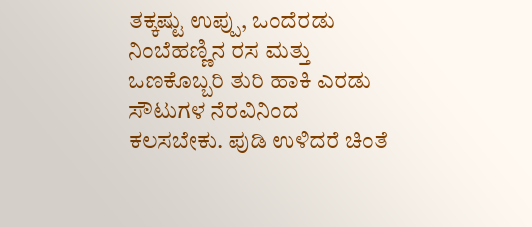ತಕ್ಕಷ್ಟು ಉಪ್ಪು, ಒಂದೆರಡು ನಿಂಬೆಹಣ್ಣಿನ ರಸ ಮತ್ತು ಒಣಕೊಬ್ಬರಿ ತುರಿ ಹಾಕಿ ಎರಡು ಸೌಟುಗಳ ನೆರವಿನಿಂದ ಕಲಸಬೇಕು. ಪುಡಿ ಉಳಿದರೆ ಚಿಂತೆ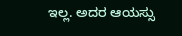ಇಲ್ಲ. ಅದರ ಆಯಸ್ಸು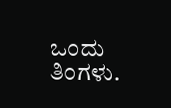ಒಂದು ತಿಂಗಳು.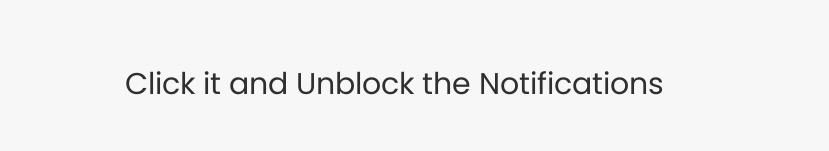Click it and Unblock the Notifications